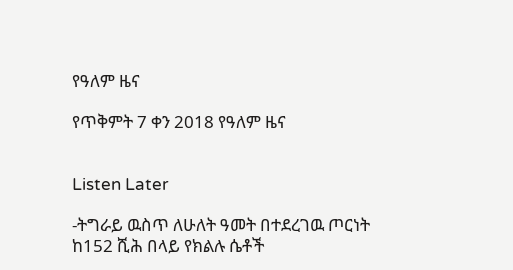የዓለም ዜና

የጥቅምት 7 ቀን 2018 የዓለም ዜና


Listen Later

-ትግራይ ዉስጥ ለሁለት ዓመት በተደረገዉ ጦርነት ከ152 ሺሕ በላይ የክልሉ ሴቶች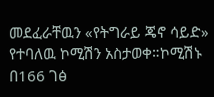መደፈራቸዉን «የትግራይ ጄኖ ሳይድ» የተባለዉ ኮሚሽን አስታወቀ።ኮሚሽኑ በ166 ገፅ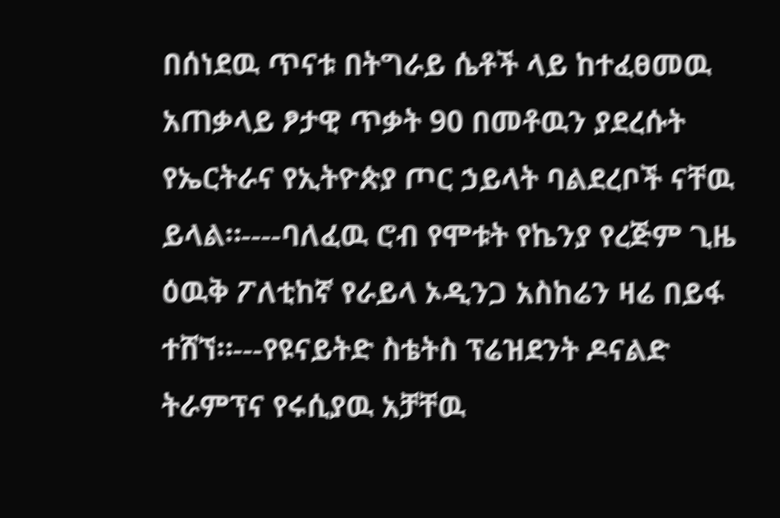በሰነደዉ ጥናቱ በትግራይ ሴቶች ላይ ከተፈፀመዉ አጠቃላይ ፆታዊ ጥቃት 90 በመቶዉን ያደረሱት የኤርትራና የኢትዮጵያ ጦር ኃይላት ባልደረቦች ናቸዉ ይላል።----ባለፈዉ ሮብ የሞቱት የኬንያ የረጅም ጊዜ ዕዉቅ ፖለቲከኛ የራይላ ኦዲንጋ አስከሬን ዛሬ በይፋ ተሸኘ።---የዩናይትድ ስቴትስ ፕሬዝደንት ዶናልድ ትራምፕና የሩሲያዉ አቻቸዉ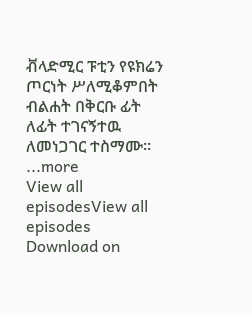ቭላድሚር ፑቲን የዩክሬን ጦርነት ሥለሚቆምበት ብልሐት በቅርቡ ፊት ለፊት ተገናኝተዉ ለመነጋገር ተስማሙ።
...more
View all episodesView all episodes
Download on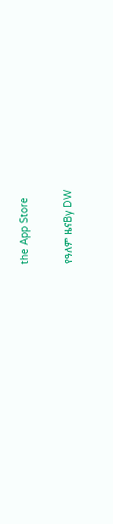the App Store

የዓለም ዜናBy DW